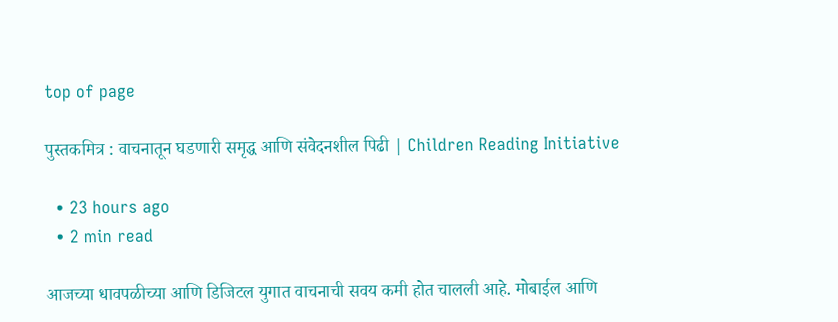top of page

पुस्तकमित्र : वाचनातून घडणारी समृद्ध आणि संवेदनशील पिढी | Children Reading Initiative

  • 23 hours ago
  • 2 min read

आजच्या धावपळीच्या आणि डिजिटल युगात वाचनाची सवय कमी होत चालली आहे. मोबाईल आणि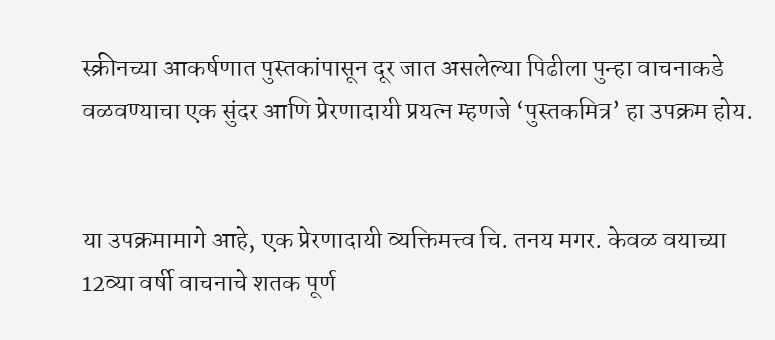स्क्रीनच्या आकर्षणात पुस्तकांपासून दूर जात असलेल्या पिढीला पुन्हा वाचनाकडे वळवण्याचा एक सुंदर आणि प्रेरणादायी प्रयत्न म्हणजे ‌‘पुस्तकमित्र‌’ हा उपक्रम होय.


या उपक्रमामागे आहे, एक प्रेरणादायी व्यक्तिमत्त्व चि. तनय मगर. केवळ वयाच्या 12व्या वर्षी वाचनाचे शतक पूर्ण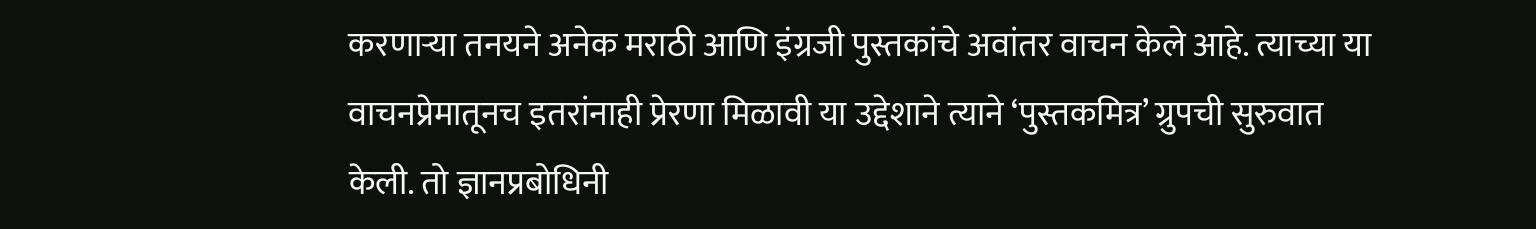करणाऱ्या तनयने अनेक मराठी आणि इंग्रजी पुस्तकांचे अवांतर वाचन केले आहे. त्याच्या या वाचनप्रेमातूनच इतरांनाही प्रेरणा मिळावी या उद्देशाने त्याने ‌‘पुस्तकमित्र‌’ ग्रुपची सुरुवात केली. तो ज्ञानप्रबोधिनी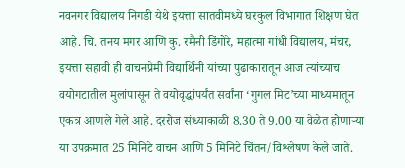नवनगर विद्यालय निगडी येथे इयत्ता सातवीमध्ये घरकुल विभागात शिक्षण घेत आहे. चि. तनय मगर आणि कु. रमैनी डिंगोरे, महात्मा गांधी विद्यालय, मंचर, इयत्ता सहावी ही वाचनप्रेमी विद्यार्थिनी यांच्या पुढाकारातून आज त्यांच्याच वयोगटातील मुलांपासून ते वयोवृद्धांपर्यंत सर्वांना ‌‘गुगल मिट‌’च्या माध्यमातून एकत्र आणले गेले आहे. दररोज संध्याकाळी 8.30 ते 9.00 या वेळेत होणाऱ्या या उपक्रमात 25 मिनिटे वाचन आणि 5 मिनिटे चिंतन/विश्लेषण केले जाते.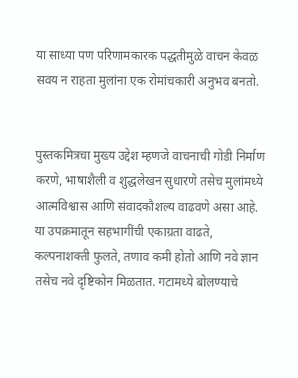या साध्या पण परिणामकारक पद्धतीमुळे वाचन केवळ सवय न राहता मुलांना एक रोमांचकारी अनुभव बनतो.


पुस्तकमित्रचा मुख्य उद्देश म्हणजे वाचनाची गोडी निर्माण करणे, भाषाशैली व शुद्धलेखन सुधारणे तसेच मुलांमध्ये आत्मविश्वास आणि संवादकौशल्य वाढवणे असा आहे. या उपक्रमातून सहभागींची एकाग्रता वाढते, कल्पनाशक्ती फुलते, तणाव कमी होतो आणि नवे ज्ञान तसेच नवे दृष्टिकोन मिळतात. गटामध्ये बोलण्याचे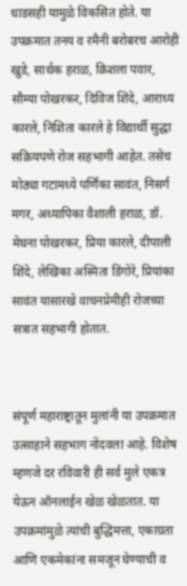धाडसही यामुळे विकसित होते. या उपक्रमात तनय व रमैनी बरोबरच आरोही खुडे, सार्थक हराळ, क्रिशला पवार, सौम्या पोखरकर, दिविज शिंदे, आराध्य कारले, निशिता कारले हे विद्यार्थी सुद्धा सक्रियपणे रोज सहभागी आहेत. तसेच मोठ्या गटामध्ये पर्णिका सावंत, निसर्ग मगर, अध्यापिका वैशाली हराळ, डॉ. मेघना पोखरकर, प्रिया कारले, दीपाली शिंदे, लेखिका अस्मिता डिंगोरे, प्रियांका सावंत यासारखे वाचनप्रेमीही रोजच्या सत्रात सहभागी होतात.


संपूर्ण महाराष्ट्रातून मुलांनी या उपक्रमात उत्साहाने सहभाग नोंदवला आहे. विशेष म्हणजे दर रविवारी ही सर्व मुले एकत्र येऊन ऑनलाईन खेळ खेळतात. या उपक्रमांमुळे त्यांची बुद्धिमत्ता, एकाग्रता आणि एकमेकांना समजून घेण्याची व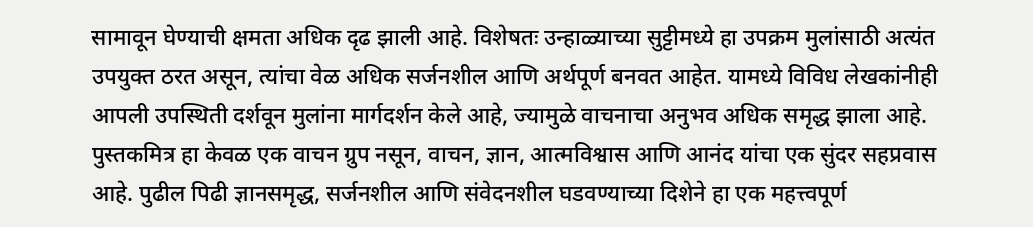सामावून घेण्याची क्षमता अधिक दृढ झाली आहे. विशेषतः उन्हाळ्याच्या सुट्टीमध्ये हा उपक्रम मुलांसाठी अत्यंत उपयुक्त ठरत असून, त्यांचा वेळ अधिक सर्जनशील आणि अर्थपूर्ण बनवत आहेत. यामध्ये विविध लेखकांनीही आपली उपस्थिती दर्शवून मुलांना मार्गदर्शन केले आहे, ज्यामुळे वाचनाचा अनुभव अधिक समृद्ध झाला आहे. पुस्तकमित्र हा केवळ एक वाचन ग्रुप नसून, वाचन, ज्ञान, आत्मविश्वास आणि आनंद यांचा एक सुंदर सहप्रवास आहे. पुढील पिढी ज्ञानसमृद्ध, सर्जनशील आणि संवेदनशील घडवण्याच्या दिशेने हा एक महत्त्वपूर्ण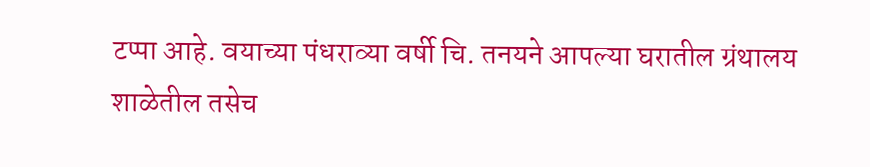टप्पा आहे. वयाच्या पंधराव्या वर्षी चि. तनयने आपल्या घरातील ग्रंथालय शाळेतील तसेच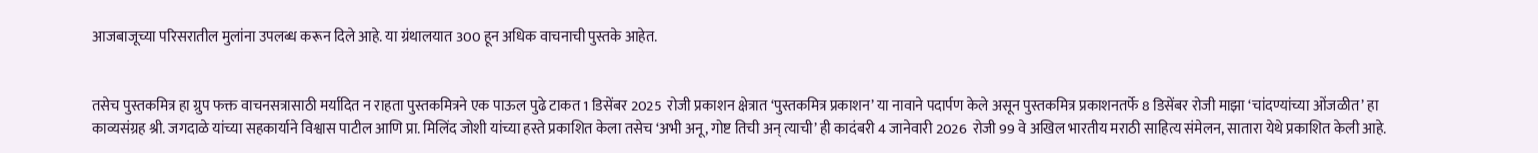आजबाजूच्या परिसरातील मुलांना उपलब्ध करून दिले आहे. या ग्रंथालयात 300 हून अधिक वाचनाची पुस्तके आहेत.


तसेच पुस्तकमित्र हा ग्रुप फक्त वाचनसत्रासाठी मर्यादित न राहता पुस्तकमित्रने एक पाऊल पुढे टाकत 1 डिसेंबर 2025  रोजी प्रकाशन क्षेत्रात ‌‘पुस्तकमित्र प्रकाशन‌’ या नावाने पदार्पण केले असून पुस्तकमित्र प्रकाशनतर्फे 8 डिसेंबर रोजी माझा ‌‘चांदण्यांच्या ओंजळीत‌’ हा काव्यसंग्रह श्री. जगदाळे यांच्या सहकार्याने विश्वास पाटील आणि प्रा. मिलिंद जोशी यांच्या हस्ते प्रकाशित केला तसेच ‌‘अभी अनू, गोष्ट तिची अन्‌‍ त्याची‌’ ही कादंबरी 4 जानेवारी 2026  रोजी 99 वे अखिल भारतीय मराठी साहित्य संमेलन, सातारा येथे प्रकाशित केली आहे.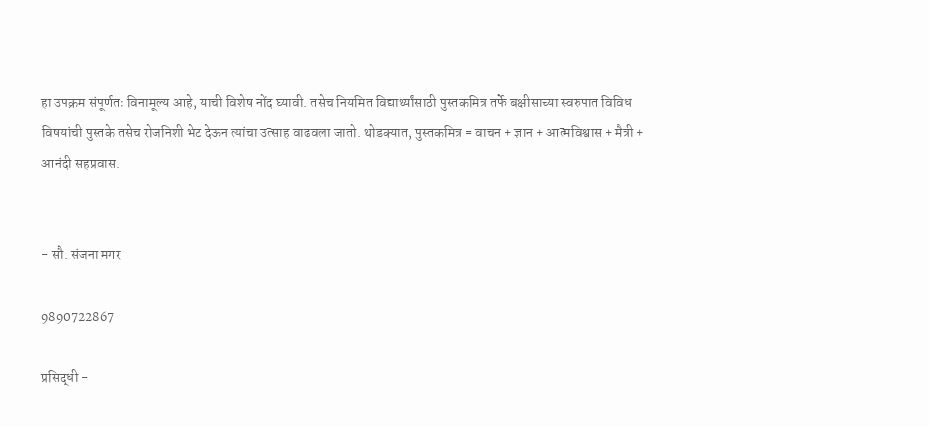हा उपक्रम संपूर्णतः विनामूल्य आहे, याची विशेष नोंद घ्यावी. तसेच नियमित विद्यार्थ्यांसाठी पुस्तकमित्र तर्फे बक्षीसाच्या स्वरुपात विविध विषयांची पुस्तके तसेच रोजनिशी भेट देऊन त्यांचा उत्साह वाढवला जातो. थोडक्यात, पुस्तकमित्र = वाचन + ज्ञान + आत्मविश्वास + मैत्री + आनंदी सहप्रवास.


- सौ. संजना मगर

9890722867

प्रसिद्धी -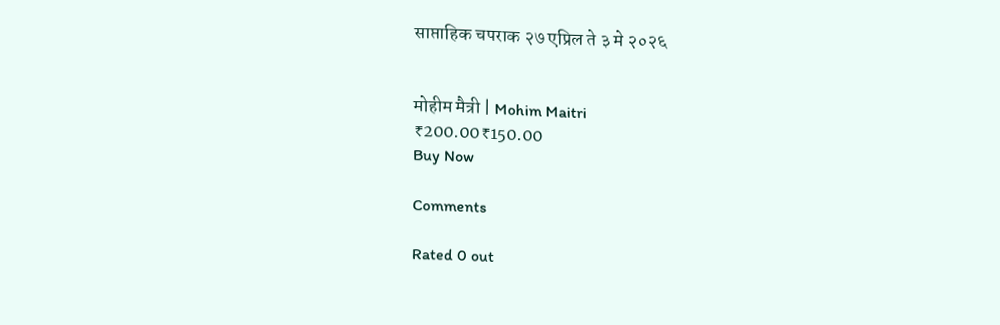साप्ताहिक चपराक २७ एप्रिल ते ३ मे २०२६


मोहीम मैत्री | Mohim Maitri
₹200.00₹150.00
Buy Now

Comments

Rated 0 out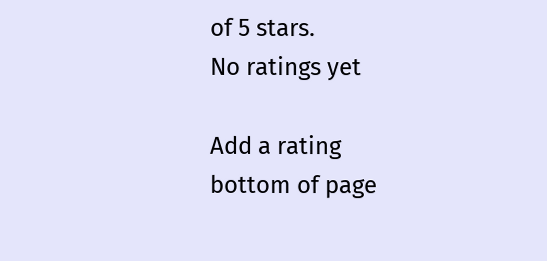of 5 stars.
No ratings yet

Add a rating
bottom of page